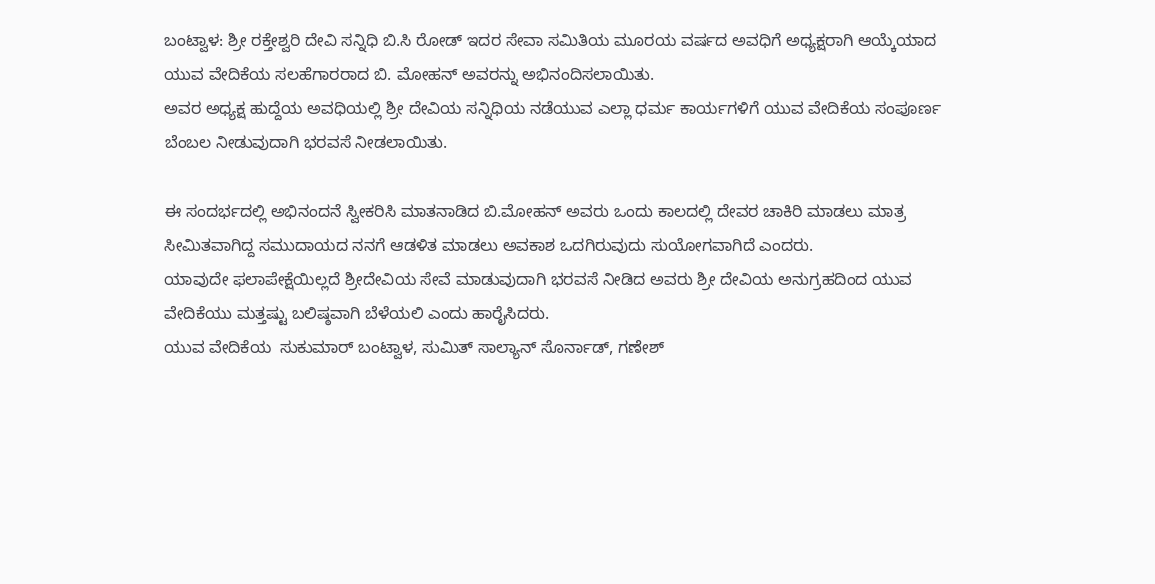ಬಂಟ್ವಾಳ: ಶ್ರೀ ರಕ್ತೇಶ್ವರಿ ದೇವಿ ಸನ್ನಿಧಿ ಬಿ.ಸಿ ರೋಡ್ ಇದರ ಸೇವಾ ಸಮಿತಿಯ ಮೂರಯ ವರ್ಷದ ಅವಧಿಗೆ ಅಧ್ಯಕ್ಷರಾಗಿ ಆಯ್ಕೆಯಾದ  ಯುವ ವೇದಿಕೆಯ ಸಲಹೆಗಾರರಾದ ಬಿ. ಮೋಹನ್ ಅವರನ್ನು ಅಭಿನಂದಿಸಲಾಯಿತು.
ಅವರ ಅಧ್ಯಕ್ಷ ಹುದ್ದೆಯ ಅವಧಿಯಲ್ಲಿ ಶ್ರೀ ದೇವಿಯ ಸನ್ನಿಧಿಯ ನಡೆಯುವ ಎಲ್ಲಾ ಧರ್ಮ ಕಾರ್ಯಗಳಿಗೆ ಯುವ ವೇದಿಕೆಯ ಸಂಪೂರ್ಣ ಬೆಂಬಲ ನೀಡುವುದಾಗಿ ಭರವಸೆ ನೀಡಲಾಯಿತು.

ಈ ಸಂದರ್ಭದಲ್ಲಿ ಅಭಿನಂದನೆ ಸ್ವೀಕರಿಸಿ ಮಾತನಾಡಿದ ಬಿ.ಮೋಹನ್ ಅವರು ಒಂದು ಕಾಲದಲ್ಲಿ ದೇವರ ಚಾಕಿರಿ ಮಾಡಲು ಮಾತ್ರ ಸೀಮಿತವಾಗಿದ್ದ ಸಮುದಾಯದ ನನಗೆ ಆಡಳಿತ ಮಾಡಲು ಅವಕಾಶ ಒದಗಿರುವುದು ಸುಯೋಗವಾಗಿದೆ ಎಂದರು.
ಯಾವುದೇ ಫಲಾಪೇಕ್ಷೆಯಿಲ್ಲದೆ ಶ್ರೀದೇವಿಯ ಸೇವೆ ಮಾಡುವುದಾಗಿ ಭರವಸೆ ನೀಡಿದ ಅವರು ಶ್ರೀ ದೇವಿಯ ಅನುಗ್ರಹದಿಂದ ಯುವ ವೇದಿಕೆಯು ಮತ್ತಷ್ಟು ಬಲಿಷ್ಠವಾಗಿ ಬೆಳೆಯಲಿ ಎಂದು ಹಾರೈಸಿದರು.
ಯುವ ವೇದಿಕೆಯ  ಸುಕುಮಾರ್ ಬಂಟ್ವಾಳ, ಸುಮಿತ್ ಸಾಲ್ಯಾನ್ ಸೊರ್ನಾಡ್, ಗಣೇಶ್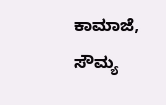ಕಾಮಾಜೆ, ಸೌಮ್ಯ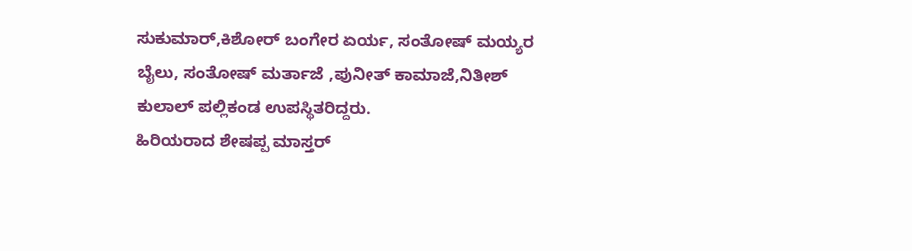ಸುಕುಮಾರ್,ಕಿಶೋರ್ ಬಂಗೇರ ಏರ್ಯ, ಸಂತೋಷ್ ಮಯ್ಯರ ಬೈಲು, ಸಂತೋಷ್ ಮರ್ತಾಜೆ ,ಪುನೀತ್ ಕಾಮಾಜೆ,ನಿತೀಶ್ ಕುಲಾಲ್ ಪಲ್ಲಿಕಂಡ ಉಪಸ್ಥಿತರಿದ್ದರು.
ಹಿರಿಯರಾದ ಶೇಷಪ್ಪ ಮಾಸ್ತರ್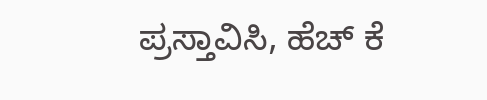ಪ್ರಸ್ತಾವಿಸಿ, ಹೆಚ್ ಕೆ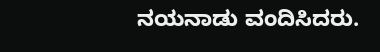ನಯನಾಡು ವಂದಿಸಿದರು.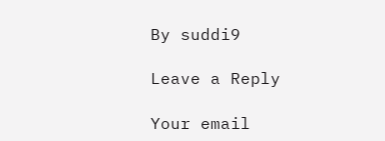By suddi9

Leave a Reply

Your email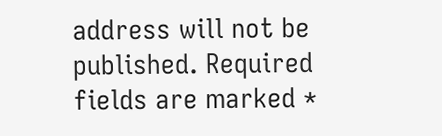address will not be published. Required fields are marked *